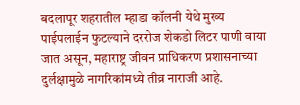बदलापूर शहरातील म्हाडा कॉलनी येथे मुख्य पाईपलाईन फुटल्याने दररोज शेकडो लिटर पाणी वाया जात असून, महाराष्ट्र जीवन प्राधिकरण प्रशासनाच्या दुर्लक्षामुळे नागरिकांमध्ये तीव्र नाराजी आहे.